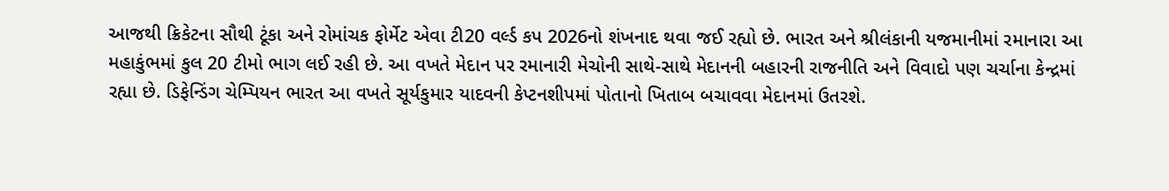આજથી ક્રિકેટના સૌથી ટૂંકા અને રોમાંચક ફોર્મેટ એવા ટી20 વર્લ્ડ કપ 2026નો શંખનાદ થવા જઈ રહ્યો છે. ભારત અને શ્રીલંકાની યજમાનીમાં રમાનારા આ મહાકુંભમાં કુલ 20 ટીમો ભાગ લઈ રહી છે. આ વખતે મેદાન પર રમાનારી મેચોની સાથે-સાથે મેદાનની બહારની રાજનીતિ અને વિવાદો પણ ચર્ચાના કેન્દ્રમાં રહ્યા છે. ડિફેન્ડિંગ ચેમ્પિયન ભારત આ વખતે સૂર્યકુમાર યાદવની કેપ્ટનશીપમાં પોતાનો ખિતાબ બચાવવા મેદાનમાં ઉતરશે.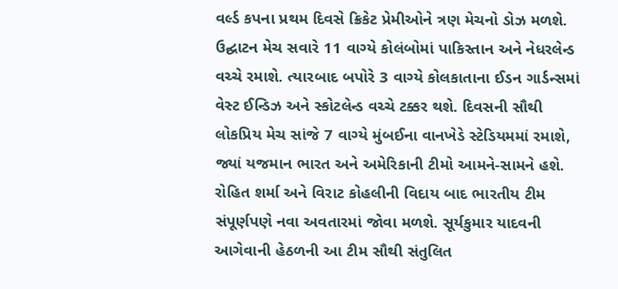વર્લ્ડ કપના પ્રથમ દિવસે ક્રિકેટ પ્રેમીઓને ત્રણ મેચનો ડોઝ મળશે. ઉદ્ઘાટન મેચ સવારે 11 વાગ્યે કોલંબોમાં પાકિસ્તાન અને નેધરલેન્ડ વચ્ચે રમાશે. ત્યારબાદ બપોરે 3 વાગ્યે કોલકાતાના ઈડન ગાર્ડન્સમાં વેસ્ટ ઈન્ડિઝ અને સ્કોટલેન્ડ વચ્ચે ટક્કર થશે. દિવસની સૌથી લોકપ્રિય મેચ સાંજે 7 વાગ્યે મુંબઈના વાનખેડે સ્ટેડિયમમાં રમાશે, જ્યાં યજમાન ભારત અને અમેરિકાની ટીમો આમને-સામને હશે.
રોહિત શર્મા અને વિરાટ કોહલીની વિદાય બાદ ભારતીય ટીમ સંપૂર્ણપણે નવા અવતારમાં જોવા મળશે. સૂર્યકુમાર યાદવની આગેવાની હેઠળની આ ટીમ સૌથી સંતુલિત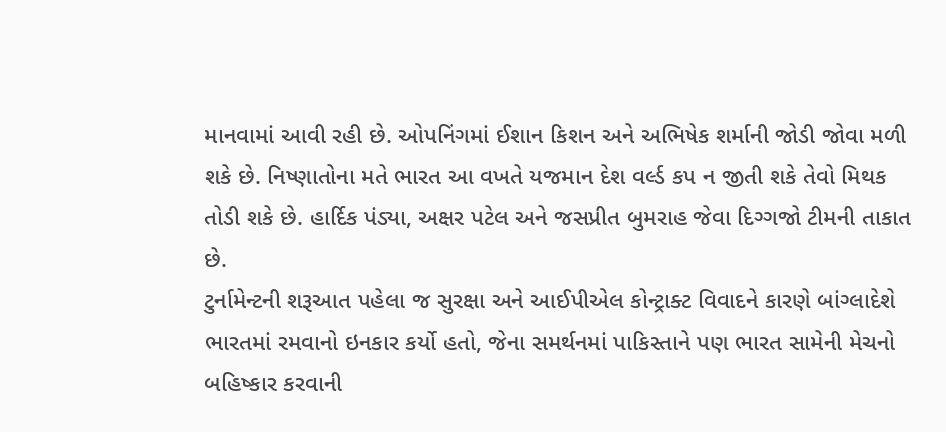માનવામાં આવી રહી છે. ઓપનિંગમાં ઈશાન કિશન અને અભિષેક શર્માની જોડી જોવા મળી શકે છે. નિષ્ણાતોના મતે ભારત આ વખતે યજમાન દેશ વર્લ્ડ કપ ન જીતી શકે તેવો મિથક તોડી શકે છે. હાર્દિક પંડ્યા, અક્ષર પટેલ અને જસપ્રીત બુમરાહ જેવા દિગ્ગજો ટીમની તાકાત છે.
ટુર્નામેન્ટની શરૂઆત પહેલા જ સુરક્ષા અને આઈપીએલ કોન્ટ્રાક્ટ વિવાદને કારણે બાંગ્લાદેશે ભારતમાં રમવાનો ઇનકાર કર્યો હતો, જેના સમર્થનમાં પાકિસ્તાને પણ ભારત સામેની મેચનો બહિષ્કાર કરવાની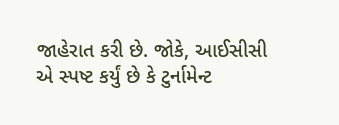જાહેરાત કરી છે. જોકે, આઈસીસી એ સ્પષ્ટ કર્યું છે કે ટુર્નામેન્ટ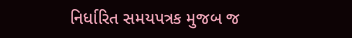નિર્ધારિત સમયપત્રક મુજબ જ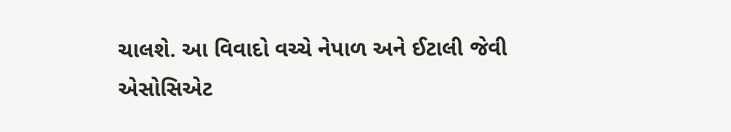ચાલશે. આ વિવાદો વચ્ચે નેપાળ અને ઈટાલી જેવી એસોસિએટ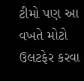ટીમો પણ આ વખતે મોટો ઉલટફેર કરવા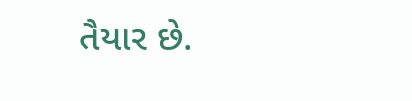તૈયાર છે.